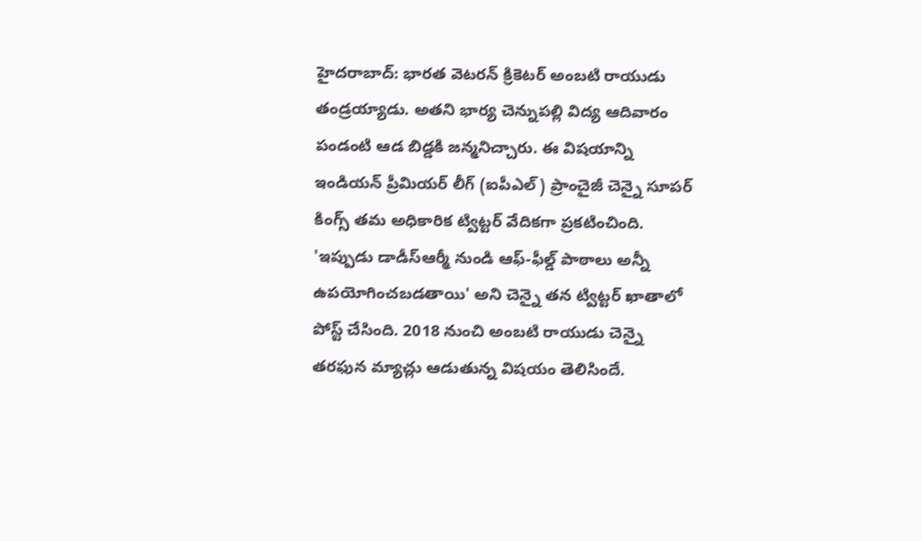హైదరాబాద్: భారత వెటరన్ క్రికెటర్ అంబటి రాయుడు తండ్రయ్యాడు. అతని భార్య చెన్నుపల్లి విద్య ఆదివారం పండంటి ఆడ బిడ్డకి జన్మనిచ్చారు. ఈ విషయాన్ని ఇండియన్ ప్రీమియర్ లీగ్ (ఐపీఎల్) ప్రాంచైజీ చెన్నై సూపర్ కింగ్స్ తమ అధికారిక ట్విట్టర్ వేదికగా ప్రకటించింది. 'ఇప్పుడు డాడీస్ఆర్మీ నుండి ఆఫ్-ఫీల్డ్ పాఠాలు అన్నీ ఉపయోగించబడతాయి' అని చెన్నై తన ట్విట్టర్ ఖాతాలో పోస్ట్ చేసింది. 2018 నుంచి అంబటి రాయుడు చెన్నై తరఫున మ్యాచ్లు ఆడుతున్న విషయం తెలిసిందే.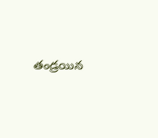తండ్రయిన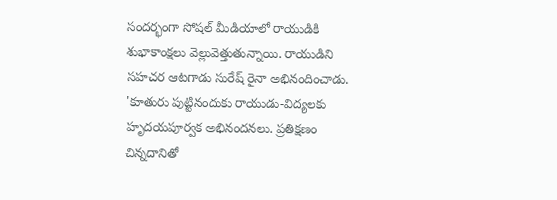సందర్భంగా సోషల్ మీడియాలో రాయుడికి శుభాకాంక్షలు వెల్లువెత్తుతున్నాయి. రాయుడిని సహచర ఆటగాడు సురేష్ రైనా అభినందించాడు. 'కూతురు పుట్టినందుకు రాయుడు-విద్యలకు హృదయపూర్వక అభినందనలు. ప్రతిక్షణం చిన్నదానితో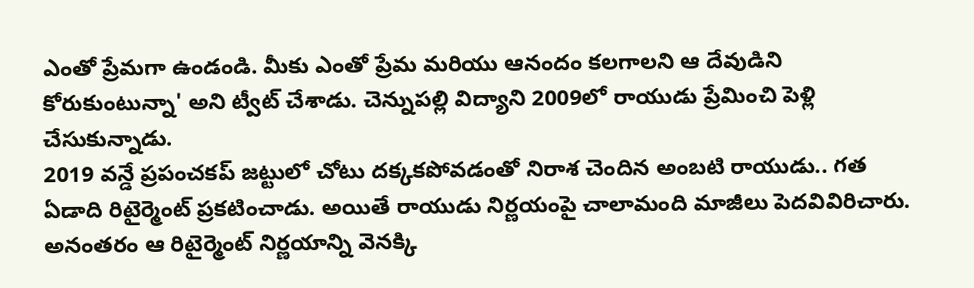ఎంతో ప్రేమగా ఉండండి. మీకు ఎంతో ప్రేమ మరియు ఆనందం కలగాలని ఆ దేవుడిని కోరుకుంటున్నా' అని ట్వీట్ చేశాడు. చెన్నుపల్లి విద్యాని 2009లో రాయుడు ప్రేమించి పెళ్లి చేసుకున్నాడు.
2019 వన్డే ప్రపంచకప్ జట్టులో చోటు దక్కకపోవడంతో నిరాశ చెందిన అంబటి రాయుడు.. గత ఏడాది రిటైర్మెంట్ ప్రకటించాడు. అయితే రాయుడు నిర్ణయంపై చాలామంది మాజీలు పెదవివిరిచారు. అనంతరం ఆ రిటైర్మెంట్ నిర్ణయాన్ని వెనక్కి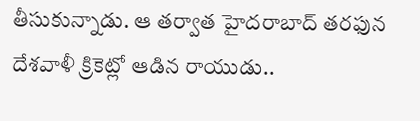తీసుకున్నాడు. ఆ తర్వాత హైదరాబాద్ తరఫున దేశవాళీ క్రికెట్లో ఆడిన రాయుడు..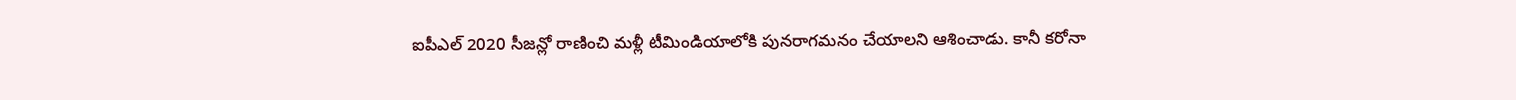ఐపీఎల్ 2020 సీజన్లో రాణించి మళ్లీ టీమిండియాలోకి పునరాగమనం చేయాలని ఆశించాడు. కానీ కరోనా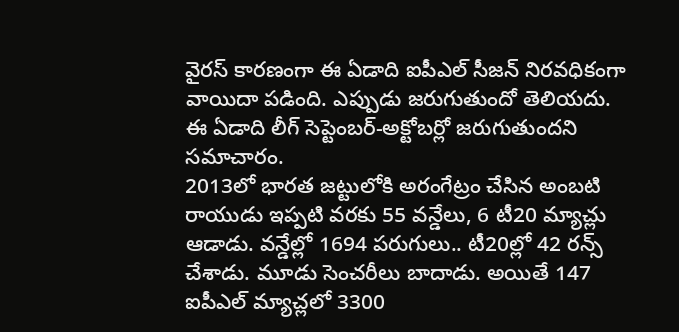వైరస్ కారణంగా ఈ ఏడాది ఐపీఎల్ సీజన్ నిరవధికంగా వాయిదా పడింది. ఎప్పుడు జరుగుతుందో తెలియదు. ఈ ఏడాది లీగ్ సెప్టెంబర్-అక్టోబర్లో జరుగుతుందని సమాచారం.
2013లో భారత జట్టులోకి అరంగేట్రం చేసిన అంబటి రాయుడు ఇప్పటి వరకు 55 వన్డేలు, 6 టీ20 మ్యాచ్లు ఆడాడు. వన్డేల్లో 1694 పరుగులు.. టీ20ల్లో 42 రన్స్ చేశాడు. మూడు సెంచరీలు బాదాడు. అయితే 147 ఐపీఎల్ మ్యాచ్లలో 3300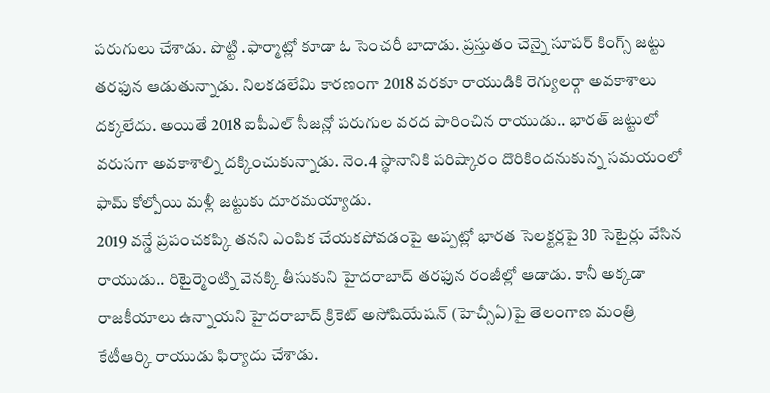పరుగులు చేశాడు. పొట్టి .ఫార్మాట్లో కూడా ఓ సెంచరీ బాదాడు. ప్రస్తుతం చెన్నై సూపర్ కింగ్స్ జట్టు తరఫున ఆడుతున్నాడు. నిలకడలేమి కారణంగా 2018 వరకూ రాయుడికి రెగ్యులర్గా అవకాశాలు దక్కలేదు. అయితే 2018 ఐపీఎల్ సీజన్లో పరుగుల వరద పారించిన రాయుడు.. భారత్ జట్టులో వరుసగా అవకాశాల్ని దక్కించుకున్నాడు. నెం.4 స్థానానికి పరిష్కారం దొరికిందనుకున్న సమయంలో ఫామ్ కోల్పోయి మళ్లీ జట్టుకు దూరమయ్యాడు.
2019 వన్డే ప్రపంచకప్కి తనని ఎంపిక చేయకపోవడంపై అప్పట్లో భారత సెలక్టర్లపై 3D సెటైర్లు వేసిన రాయుడు.. రిటైర్మెంట్ని వెనక్కి తీసుకుని హైదరాబాద్ తరఫున రంజీల్లో ఆడాడు. కానీ అక్కడా రాజకీయాలు ఉన్నాయని హైదరాబాద్ క్రికెట్ అసోషియేషన్ (హెచ్సీఏ)పై తెలంగాణ మంత్రి కేటీఆర్కి రాయుడు ఫిర్యాదు చేశాడు.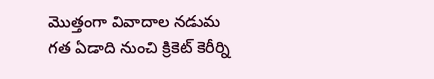మొత్తంగా వివాదాల నడుమ గత ఏడాది నుంచి క్రికెట్ కెరీర్ని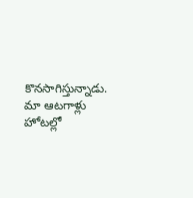కొనసాగిస్తున్నాడు.
మా ఆటగాళ్లు హోటల్లో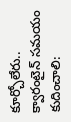కూర్చోలేరు.. క్వారంటైన్ సమయం కుదించాలి: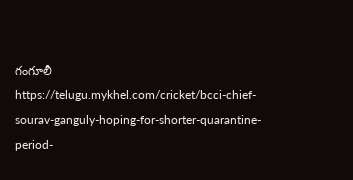గంగూలీ
https://telugu.mykhel.com/cricket/bcci-chief-sourav-ganguly-hoping-for-shorter-quarantine-period-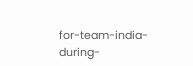for-team-india-during-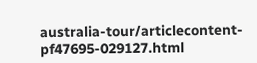australia-tour/articlecontent-pf47695-029127.html